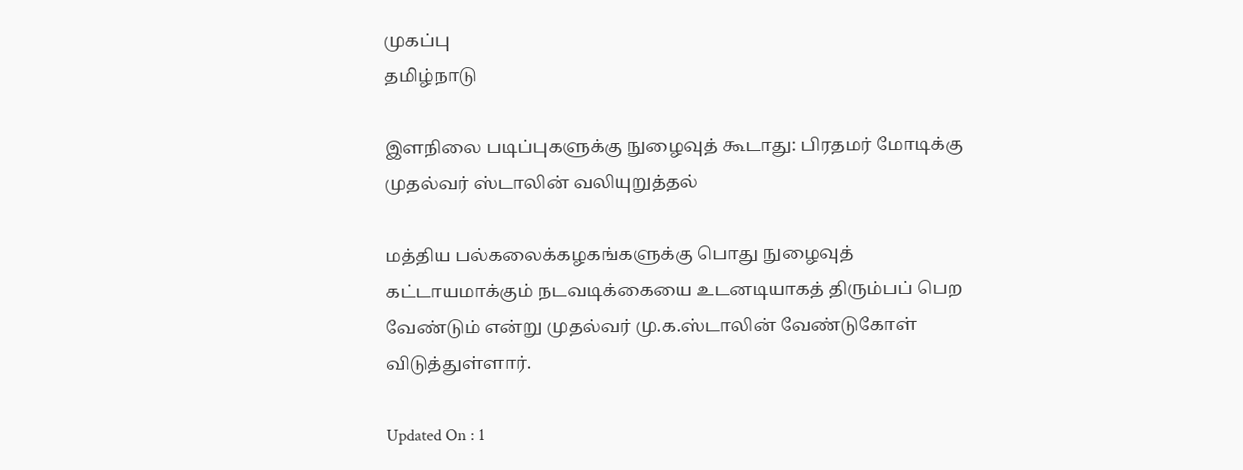முகப்பு
தமிழ்நாடு

இளநிலை படிப்புகளுக்கு நுழைவுத் கூடாது: பிரதமர் மோடிக்கு முதல்வர் ஸ்டாலின் வலியுறுத்தல்

மத்திய பல்கலைக்கழகங்களுக்கு பொது நுழைவுத் கட்டாயமாக்கும் நடவடிக்கையை உடனடியாகத் திரும்பப் பெற வேண்டும் என்று முதல்வர் மு.க.ஸ்டாலின் வேண்டுகோள் விடுத்துள்ளார்.

Updated On : 1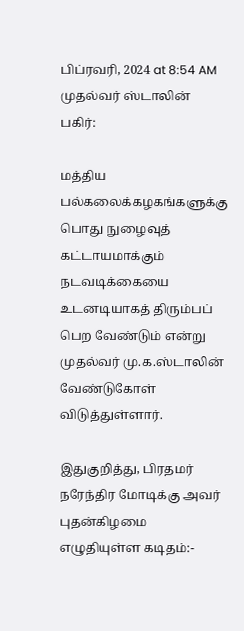பிப்ரவரி, 2024 at 8:54 AM
முதல்வர் ஸ்டாலின்
பகிர்:

மத்திய பல்கலைக்கழகங்களுக்கு பொது நுழைவுத் கட்டாயமாக்கும் நடவடிக்கையை உடனடியாகத் திரும்பப் பெற வேண்டும் என்று முதல்வர் மு.க.ஸ்டாலின் வேண்டுகோள் விடுத்துள்ளார்.

இதுகுறித்து, பிரதமர் நரேந்திர மோடிக்கு அவர் புதன்கிழமை எழுதியுள்ள கடிதம்:-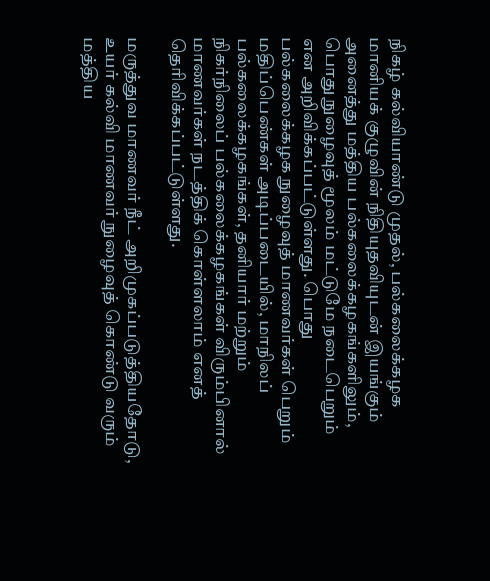நிகழ் கல்வியாண்டு முதல், பல்கலைக்கழக மானியக் குழுவின் நிதியுதவியுடன் இயங்கும் அனைத்து மத்திய பல்கலைக்கழகங்களிலும், பொது நுழைவுத் மூலம் மட்டுமே நடைபெறும் என அறிவிக்கப்பட்டுள்ளது. பொது பல்கலைக்கழக நுழைவுத் மாணவர்கள் பெறும் மதிப்பெண்கள் அடிப்படையில், மாநிலப் பல்கலைக்கழகங்கள், தனியார் மற்றும் நிகர்நிலைப் பல்கலைக்கழகங்கள் விரும்பினால் மாணவர்கள் நடத்திக் கொள்ளலாம் எனத் தெரிவிக்கப்பட்டுள்ளது.

மருத்துவ மாணவர் நீட் அறிமுகப்படுத்தியதோடு, உயர் கல்வி மாணவர் நுழைவுத் கொண்டு வரும் மத்திய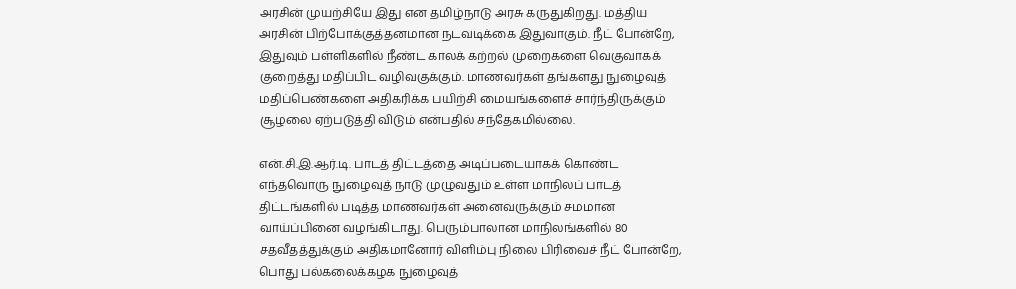அரசின் முயற்சியே இது என தமிழ்நாடு அரசு கருதுகிறது. மத்திய அரசின் பிற்போக்குத்தனமான நடவடிக்கை இதுவாகும். நீட் போன்றே, இதுவும் பள்ளிகளில் நீண்ட காலக் கற்றல் முறைகளை வெகுவாகக் குறைத்து மதிப்பிட வழிவகுக்கும். மாணவர்கள் தங்களது நுழைவுத் மதிப்பெண்களை அதிகரிக்க பயிற்சி மையங்களைச் சார்ந்திருக்கும் சூழலை ஏற்படுத்தி விடும் என்பதில் சந்தேகமில்லை.

என்.சி.இ.ஆர்.டி. பாடத் திட்டத்தை அடிப்படையாகக் கொண்ட எந்தவொரு நுழைவுத் நாடு முழுவதும் உள்ள மாநிலப் பாடத் திட்டங்களில் படித்த மாணவர்கள் அனைவருக்கும் சமமான வாய்ப்பினை வழங்கிடாது. பெரும்பாலான மாநிலங்களில் 80 சதவீதத்துக்கும் அதிகமானோர் விளிம்பு நிலை பிரிவைச் நீட் போன்றே, பொது பல்கலைக்கழக நுழைவுத்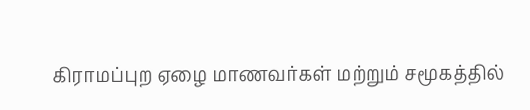கிராமப்புற ஏழை மாணவர்கள் மற்றும் சமூகத்தில்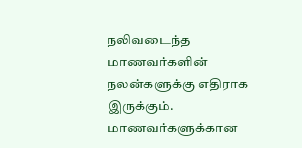நலிவடைந்த மாணவர்களின் நலன்களுக்கு எதிராக இருக்கும். மாணவர்களுக்கான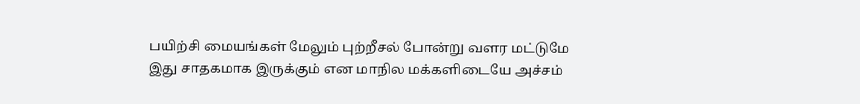பயிற்சி மையங்கள் மேலும் புற்றீசல் போன்று வளர மட்டுமே இது சாதகமாக இருக்கும் என மாநில மக்களிடையே அச்சம்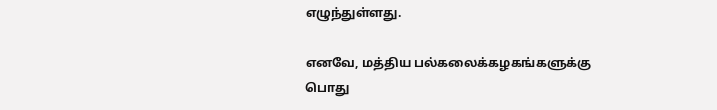எழுந்துள்ளது.

எனவே, மத்திய பல்கலைக்கழகங்களுக்கு பொது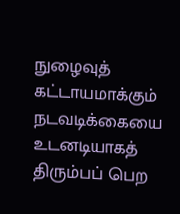நுழைவுத் கட்டாயமாக்கும் நடவடிக்கையை உடனடியாகத் திரும்பப் பெற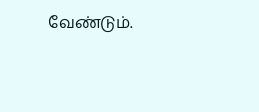வேண்டும்.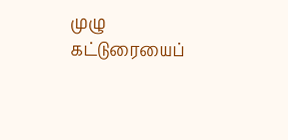முழு கட்டுரையைப்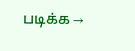படிக்க →